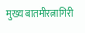मुख्य बातमीरत्नागिरी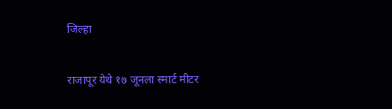जिल्हा

राजापूर येथे १७ जूनला स्मार्ट मीटर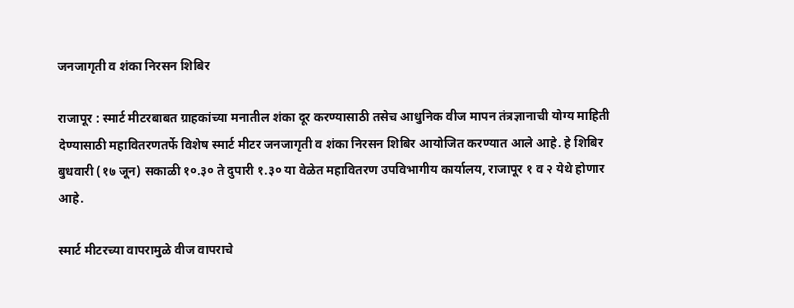जनजागृती व शंका निरसन शिबिर

राजापूर : स्मार्ट मीटरबाबत ग्राहकांच्या मनातील शंका दूर करण्यासाठी तसेच आधुनिक वीज मापन तंत्रज्ञानाची योग्य माहिती देण्यासाठी महावितरणतर्फे विशेष स्मार्ट मीटर जनजागृती व शंका निरसन शिबिर आयोजित करण्यात आले आहे. हे शिबिर बुधवारी (१७ जून) सकाळी १०.३० ते दुपारी १.३० या वेळेत महावितरण उपविभागीय कार्यालय, राजापूर १ व २ येथे होणार आहे.

स्मार्ट मीटरच्या वापरामुळे वीज वापराचे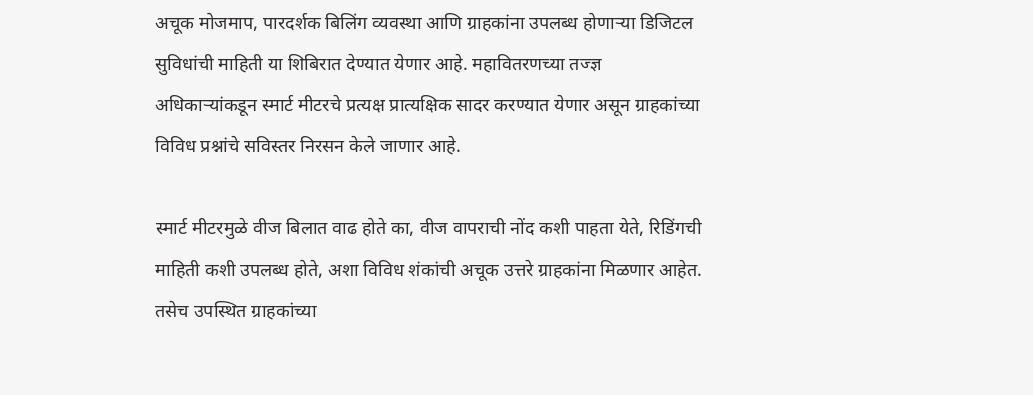अचूक मोजमाप, पारदर्शक बिलिंग व्यवस्था आणि ग्राहकांना उपलब्ध होणाऱ्या डिजिटल सुविधांची माहिती या शिबिरात देण्यात येणार आहे. महावितरणच्या तज्ज्ञ अधिकाऱ्यांकडून स्मार्ट मीटरचे प्रत्यक्ष प्रात्यक्षिक सादर करण्यात येणार असून ग्राहकांच्या विविध प्रश्नांचे सविस्तर निरसन केले जाणार आहे.

स्मार्ट मीटरमुळे वीज बिलात वाढ होते का, वीज वापराची नोंद कशी पाहता येते, रिडिंगची माहिती कशी उपलब्ध होते, अशा विविध शंकांची अचूक उत्तरे ग्राहकांना मिळणार आहेत. तसेच उपस्थित ग्राहकांच्या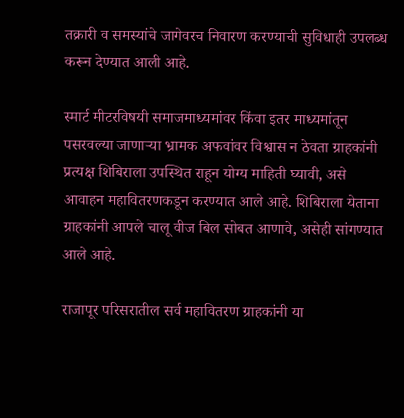तक्रारी व समस्यांचे जागेवरच निवारण करण्याची सुविधाही उपलब्ध करून देण्यात आली आहे.

स्मार्ट मीटरविषयी समाजमाध्यमांवर किंवा इतर माध्यमांतून पसरवल्या जाणाऱ्या भ्रामक अफवांवर विश्वास न ठेवता ग्राहकांनी प्रत्यक्ष शिबिराला उपस्थित राहून योग्य माहिती घ्यावी, असे आवाहन महावितरणकडून करण्यात आले आहे. शिबिराला येताना ग्राहकांनी आपले चालू वीज बिल सोबत आणावे, असेही सांगण्यात आले आहे.

राजापूर परिसरातील सर्व महावितरण ग्राहकांनी या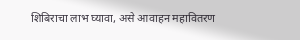शिबिराचा लाभ घ्यावा, असे आवाहन महावितरण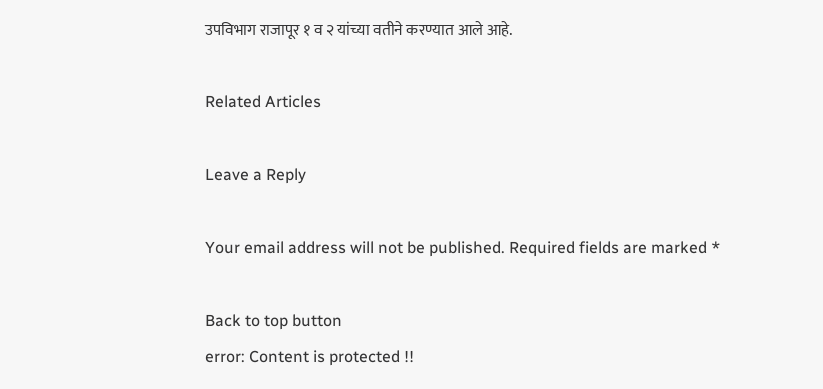उपविभाग राजापूर १ व २ यांच्या वतीने करण्यात आले आहे.

Related Articles

Leave a Reply

Your email address will not be published. Required fields are marked *

Back to top button
error: Content is protected !!